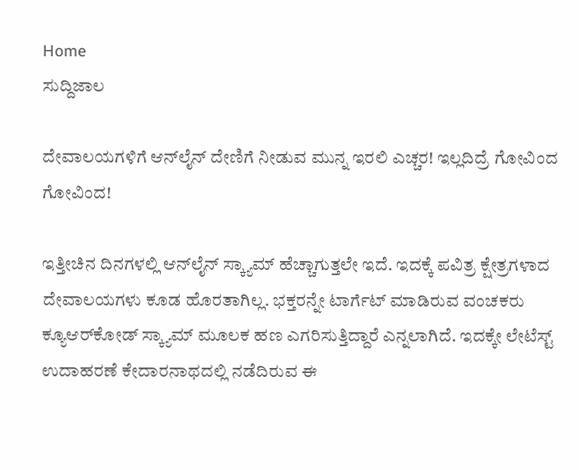Home
ಸುದ್ದಿಜಾಲ

ದೇವಾಲಯಗಳಿಗೆ ಆನ್‌ಲೈನ್‌ ದೇಣಿಗೆ ನೀಡುವ ಮುನ್ನ ಇರಲಿ ಎಚ್ಚರ! ಇಲ್ಲದಿದ್ರೆ ಗೋವಿಂದ ಗೋವಿಂದ!

ಇತ್ತೀಚಿನ ದಿನಗಳಲ್ಲಿ ಆನ್‌ಲೈನ್‌ ಸ್ಕ್ಯಾಮ್‌ ಹೆಚ್ಚಾಗುತ್ತಲೇ ಇದೆ. ಇದಕ್ಕೆ ಪವಿತ್ರ ಕ್ಷೇತ್ರಗಳಾದ ದೇವಾಲಯಗಳು ಕೂಡ ಹೊರತಾಗಿಲ್ಲ. ಭಕ್ತರನ್ನೇ ಟಾರ್ಗೆಟ್‌ ಮಾಡಿರುವ ವಂಚಕರು ಕ್ಯೂಆರ್‌ಕೋಡ್‌ ಸ್ಕ್ಯಾಮ್‌ ಮೂಲಕ ಹಣ ಎಗರಿಸುತ್ತಿದ್ದಾರೆ ಎನ್ನಲಾಗಿದೆ. ಇದಕ್ಕೇ ಲೇಟೆಸ್ಟ್‌ ಉದಾಹರಣೆ ಕೇದಾರನಾಥದಲ್ಲಿ ನಡೆದಿರುವ ಈ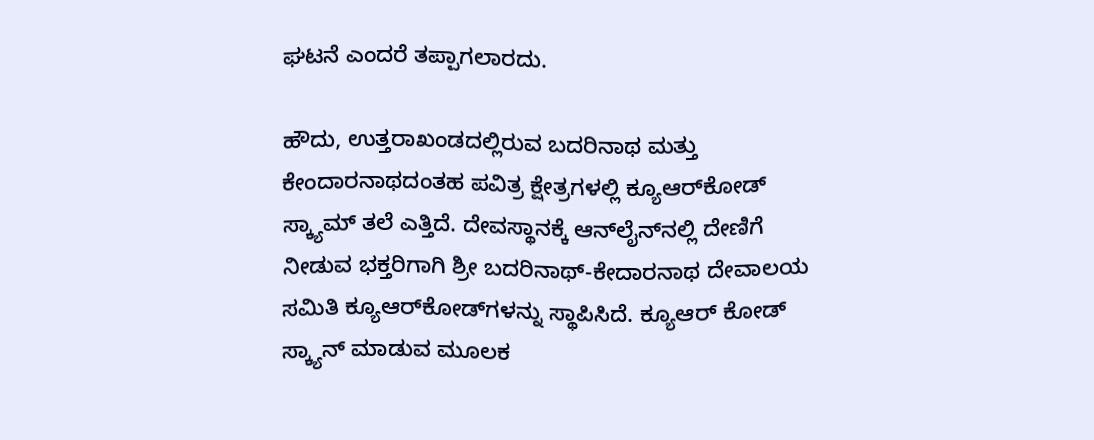ಘಟನೆ ಎಂದರೆ ತಪ್ಪಾಗಲಾರದು.

ಹೌದು, ಉತ್ತರಾಖಂಡದಲ್ಲಿರುವ ಬದರಿನಾಥ ಮತ್ತು ಕೇಂದಾರನಾಥದಂತಹ ಪವಿತ್ರ ಕ್ಷೇತ್ರಗಳಲ್ಲಿ ಕ್ಯೂಆರ್‌ಕೋಡ್‌ ಸ್ಕ್ಯಾಮ್‌ ತಲೆ ಎತ್ತಿದೆ. ದೇವಸ್ಥಾನಕ್ಕೆ ಆನ್‌ಲೈನ್‌ನಲ್ಲಿ ದೇಣಿಗೆ ನೀಡುವ ಭಕ್ತರಿಗಾಗಿ ಶ್ರೀ ಬದರಿನಾಥ್‌-ಕೇದಾರನಾಥ ದೇವಾಲಯ ಸಮಿತಿ ಕ್ಯೂಆರ್‌ಕೋಡ್‌ಗಳನ್ನು ಸ್ಥಾಪಿಸಿದೆ. ಕ್ಯೂಆರ್‌ ಕೋಡ್‌ ಸ್ಕ್ಯಾನ್‌ ಮಾಡುವ ಮೂಲಕ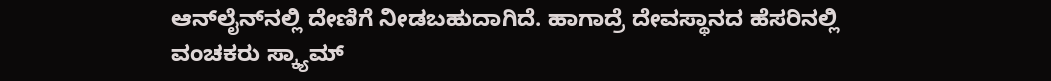ಆನ್‌ಲೈನ್‌ನಲ್ಲಿ ದೇಣಿಗೆ ನೀಡಬಹುದಾಗಿದೆ. ಹಾಗಾದ್ರೆ ದೇವಸ್ಥಾನದ ಹೆಸರಿನಲ್ಲಿ ವಂಚಕರು ಸ್ಕ್ಯಾಮ್‌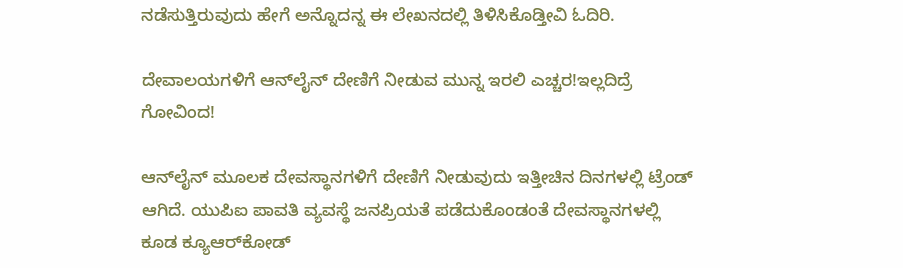ನಡೆಸುತ್ತಿರುವುದು ಹೇಗೆ ಅನ್ನೊದನ್ನ ಈ ಲೇಖನದಲ್ಲಿ ತಿಳಿಸಿಕೊಡ್ತೀವಿ ಓದಿರಿ.

ದೇವಾಲಯಗಳಿಗೆ ಆನ್‌ಲೈನ್‌ ದೇಣಿಗೆ ನೀಡುವ ಮುನ್ನ ಇರಲಿ ಎಚ್ಚರ!ಇಲ್ಲದಿದ್ರೆ ಗೋವಿಂದ!

ಆನ್‌ಲೈನ್‌ ಮೂಲಕ ದೇವಸ್ಥಾನಗಳಿಗೆ ದೇಣಿಗೆ ನೀಡುವುದು ಇತ್ತೀಚಿನ ದಿನಗಳಲ್ಲಿ ಟ್ರೆಂಡ್‌ ಆಗಿದೆ. ಯುಪಿಐ ಪಾವತಿ ವ್ಯವಸ್ಥೆ ಜನಪ್ರಿಯತೆ ಪಡೆದುಕೊಂಡಂತೆ ದೇವಸ್ಥಾನಗಳಲ್ಲಿ ಕೂಡ ಕ್ಯೂಆರ್‌ಕೋಡ್‌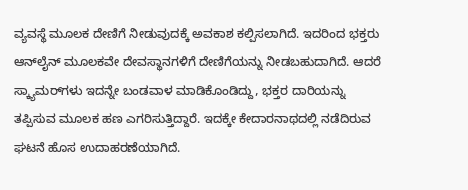ವ್ಯವಸ್ಥೆ ಮೂಲಕ ದೇಣಿಗೆ ನೀಡುವುದಕ್ಕೆ ಅವಕಾಶ ಕಲ್ಪಿಸಲಾಗಿದೆ. ಇದರಿಂದ ಭಕ್ತರು ಆನ್‌ಲೈನ್‌ ಮೂಲಕವೇ ದೇವಸ್ಥಾನಗಳಿಗೆ ದೇಣಿಗೆಯನ್ನು ನೀಡಬಹುದಾಗಿದೆ. ಆದರೆ ಸ್ಕ್ಯಾಮರ್‌ಗಳು ಇದನ್ನೇ ಬಂಡವಾಳ ಮಾಡಿಕೊಂಡಿದ್ದು, ಭಕ್ತರ ದಾರಿಯನ್ನು ತಪ್ಪಿಸುವ ಮೂಲಕ ಹಣ ಎಗರಿಸುತ್ತಿದ್ದಾರೆ. ಇದಕ್ಕೇ ಕೇದಾರನಾಥದಲ್ಲಿ ನಡೆದಿರುವ ಘಟನೆ ಹೊಸ ಉದಾಹರಣೆಯಾಗಿದೆ.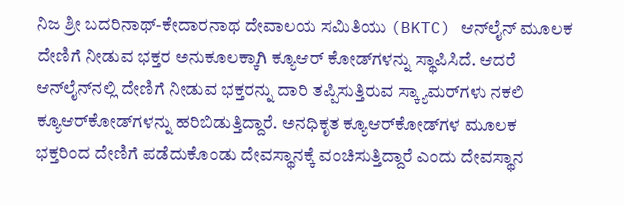ನಿಜ ಶ್ರೀ ಬದರಿನಾಥ್-ಕೇದಾರನಾಥ ದೇವಾಲಯ ಸಮಿತಿಯು (BKTC) ಆನ್‌ಲೈನ್‌ ಮೂಲಕ ದೇಣಿಗೆ ನೀಡುವ ಭಕ್ತರ ಅನುಕೂಲಕ್ಕಾಗಿ ಕ್ಯೂಆರ್ ಕೋಡ್‌ಗಳನ್ನು ಸ್ಥಾಪಿಸಿದೆ. ಆದರೆ ಆನ್‌ಲೈನ್‌ನಲ್ಲಿ ದೇಣಿಗೆ ನೀಡುವ ಭಕ್ತರನ್ನು ದಾರಿ ತಪ್ಪಿಸುತ್ತಿರುವ ಸ್ಕ್ಯಾಮರ್‌ಗಳು ನಕಲಿ ಕ್ಯೂಆರ್‌ಕೋಡ್‌ಗಳನ್ನು ಹರಿಬಿಡುತ್ತಿದ್ದಾರೆ. ಅನಧಿಕೃತ ಕ್ಯೂಆರ್‌ಕೋಡ್‌ಗಳ ಮೂಲಕ ಭಕ್ತರಿಂದ ದೇಣಿಗೆ ಪಡೆದುಕೊಂಡು ದೇವಸ್ಥಾನಕ್ಕೆ ವಂಚಿಸುತ್ತಿದ್ದಾರೆ ಎಂದು ದೇವಸ್ಥಾನ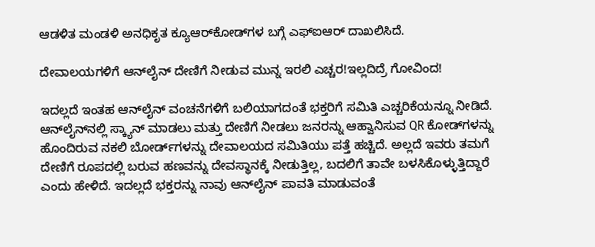ಆಡಳಿತ ಮಂಡಳಿ ಅನಧಿಕೃತ ಕ್ಯೂಆರ್‌ಕೋಡ್‌ಗಳ ಬಗ್ಗೆ ಎಫ್‌ಐಆರ್ ದಾಖಲಿಸಿದೆ.

ದೇವಾಲಯಗಳಿಗೆ ಆನ್‌ಲೈನ್‌ ದೇಣಿಗೆ ನೀಡುವ ಮುನ್ನ ಇರಲಿ ಎಚ್ಚರ!ಇಲ್ಲದಿದ್ರೆ ಗೋವಿಂದ!

ಇದಲ್ಲದೆ ಇಂತಹ ಆನ್‌ಲೈನ್‌ ವಂಚನೆಗಳಿಗೆ ಬಲಿಯಾಗದಂತೆ ಭಕ್ತರಿಗೆ ಸಮಿತಿ ಎಚ್ಚರಿಕೆಯನ್ನೂ ನೀಡಿದೆ. ಆನ್‌ಲೈನ್‌ನಲ್ಲಿ ಸ್ಕ್ಯಾನ್ ಮಾಡಲು ಮತ್ತು ದೇಣಿಗೆ ನೀಡಲು ಜನರನ್ನು ಆಹ್ವಾನಿಸುವ QR ಕೋಡ್‌ಗಳನ್ನು ಹೊಂದಿರುವ ನಕಲಿ ಬೋರ್ಡ್‌ಗಳನ್ನು ದೇವಾಲಯದ ಸಮಿತಿಯು ಪತ್ತೆ ಹಚ್ಚಿದೆ. ಅಲ್ಲದೆ ಇವರು ತಮಗೆ ದೇಣಿಗೆ ರೂಪದಲ್ಲಿ ಬರುವ ಹಣವನ್ನು ದೇವಸ್ಥಾನಕ್ಕೆ ನೀಡುತ್ತಿಲ್ಲ, ಬದಲಿಗೆ ತಾವೇ ಬಳಸಿಕೊಳ್ಳುತ್ತಿದ್ದಾರೆ ಎಂದು ಹೇಳಿದೆ. ಇದಲ್ಲದೆ ಭಕ್ತರನ್ನು ನಾವು ಆನ್‌ಲೈನ್ ಪಾವತಿ ಮಾಡುವಂತೆ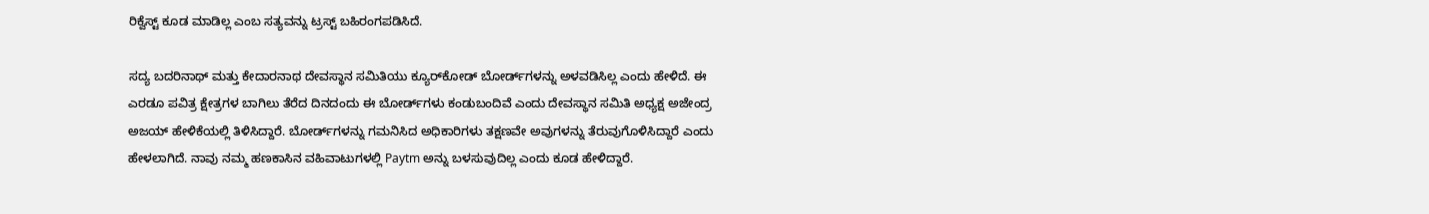ರಿಕ್ವೆಸ್ಟ್‌ ಕೂಡ ಮಾಡಿಲ್ಲ ಎಂಬ ಸತ್ಯವನ್ನು ಟ್ರಸ್ಟ್ ಬಹಿರಂಗಪಡಿಸಿದೆ.

ಸದ್ಯ ಬದರಿನಾಥ್‌ ಮತ್ತು ಕೇದಾರನಾಥ ದೇವಸ್ಥಾನ ಸಮಿತಿಯು ಕ್ಯೂರ್‌ಕೋಡ್‌ ಬೋರ್ಡ್‌ಗಳನ್ನು ಅಳವಡಿಸಿಲ್ಲ ಎಂದು ಹೇಳಿದೆ. ಈ ಎರಡೂ ಪವಿತ್ರ ಕ್ಷೇತ್ರಗಳ ಬಾಗಿಲು ತೆರೆದ ದಿನದಂದು ಈ ಬೋರ್ಡ್‌ಗಳು ಕಂಡುಬಂದಿವೆ ಎಂದು ದೇವಸ್ಥಾನ ಸಮಿತಿ ಅಧ್ಯಕ್ಷ ಅಜೇಂದ್ರ ಅಜಯ್ ಹೇಳಿಕೆಯಲ್ಲಿ ತಿಳಿಸಿದ್ದಾರೆ. ಬೋರ್ಡ್‌ಗಳನ್ನು ಗಮನಿಸಿದ ಅಧಿಕಾರಿಗಳು ತಕ್ಷಣವೇ ಅವುಗಳನ್ನು ತೆರುವುಗೊಳಿಸಿದ್ದಾರೆ ಎಂದು ಹೇಳಲಾಗಿದೆ. ನಾವು ನಮ್ಮ ಹಣಕಾಸಿನ ವಹಿವಾಟುಗಳಲ್ಲಿ Paytm ಅನ್ನು ಬಳಸುವುದಿಲ್ಲ ಎಂದು ಕೂಡ ಹೇಳಿದ್ದಾರೆ.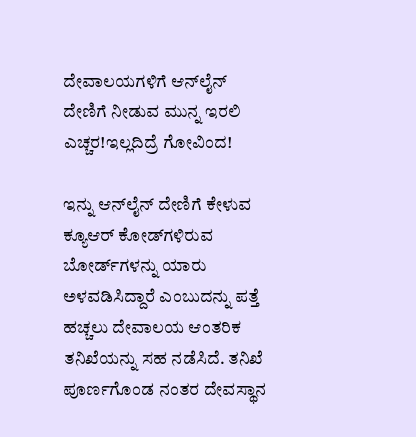ದೇವಾಲಯಗಳಿಗೆ ಆನ್‌ಲೈನ್‌ ದೇಣಿಗೆ ನೀಡುವ ಮುನ್ನ ಇರಲಿ ಎಚ್ಚರ!ಇಲ್ಲದಿದ್ರೆ ಗೋವಿಂದ!

ಇನ್ನು ಆನ್‌ಲೈನ್ ದೇಣಿಗೆ ಕೇಳುವ ಕ್ಯೂಆರ್ ಕೋಡ್‌ಗಳಿರುವ ಬೋರ್ಡ್‌ಗಳನ್ನು ಯಾರು ಅಳವಡಿಸಿದ್ದಾರೆ ಎಂಬುದನ್ನು ಪತ್ತೆ ಹಚ್ಚಲು ದೇವಾಲಯ ಆಂತರಿಕ ತನಿಖೆಯನ್ನು ಸಹ ನಡೆಸಿದೆ. ತನಿಖೆ ಪೂರ್ಣಗೊಂಡ ನಂತರ ದೇವಸ್ಥಾನ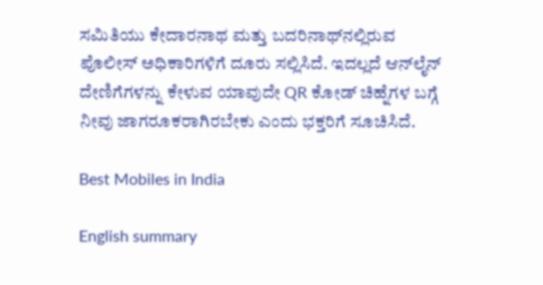ಸಮಿತಿಯು ಕೇದಾರನಾಥ ಮತ್ತು ಬದರಿನಾಥ್‌ನಲ್ಲಿರುವ ಪೊಲೀಸ್ ಅಧಿಕಾರಿಗಳಿಗೆ ದೂರು ಸಲ್ಲಿಸಿದೆ. ಇದಲ್ಲದೆ ಆನ್‌ಲೈನ್ ದೇಣಿಗೆಗಳನ್ನು ಕೇಳುವ ಯಾವುದೇ QR ಕೋಡ್ ಚಿಹ್ನೆಗಳ ಬಗ್ಗೆ ನೀವು ಜಾಗರೂಕರಾಗಿರಬೇಕು ಎಂದು ಭಕ್ತರಿಗೆ ಸೂಚಿಸಿದೆ.

Best Mobiles in India

English summary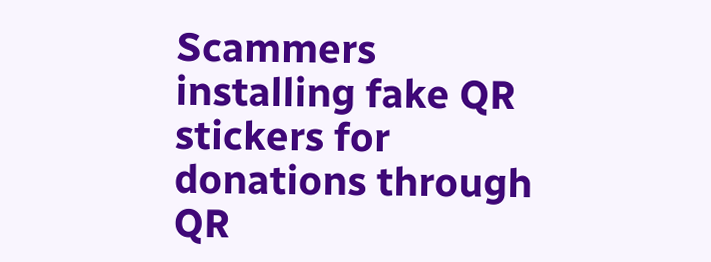Scammers installing fake QR stickers for donations through QR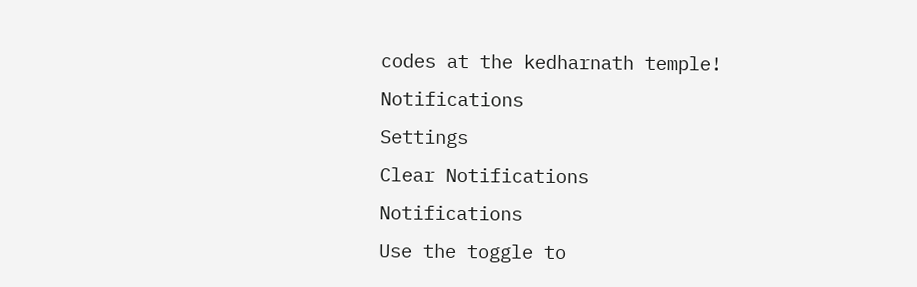codes at the kedharnath temple!
Notifications
Settings
Clear Notifications
Notifications
Use the toggle to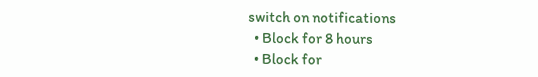switch on notifications
  • Block for 8 hours
  • Block for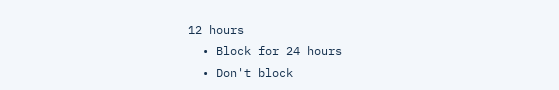12 hours
  • Block for 24 hours
  • Don't block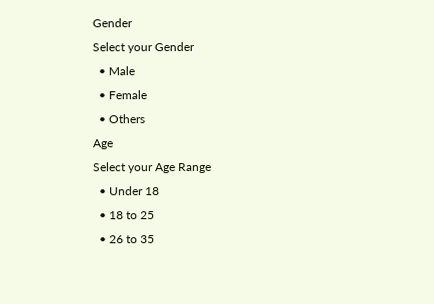Gender
Select your Gender
  • Male
  • Female
  • Others
Age
Select your Age Range
  • Under 18
  • 18 to 25
  • 26 to 35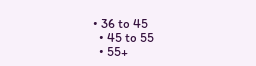• 36 to 45
  • 45 to 55
  • 55+